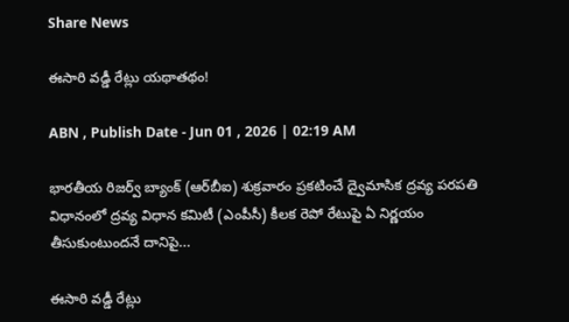Share News

ఈసారి వడ్డీ రేట్లు యథాతథం!

ABN , Publish Date - Jun 01 , 2026 | 02:19 AM

భారతీయ రిజర్వ్‌ బ్యాంక్‌ (ఆర్‌బీఐ) శుక్రవారం ప్రకటించే ద్వైమాసిక ద్రవ్య పరపతి విధానంలో ద్రవ్య విధాన కమిటీ (ఎంపీసీ) కీలక రెపో రేటుపై ఏ నిర్ణయం తీసుకుంటుందనే దానిపై...

ఈసారి వడ్డీ రేట్లు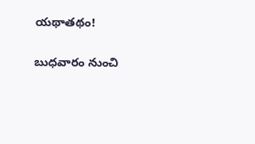యథాతథం!

బుధవారం నుంచి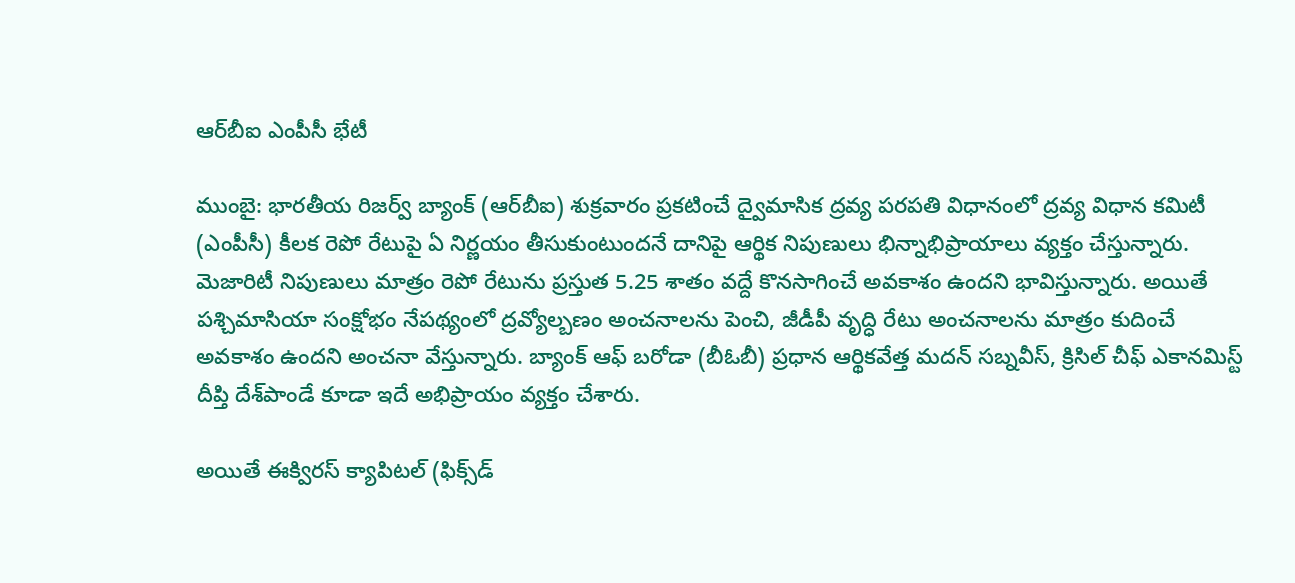ఆర్‌బీఐ ఎంపీసీ భేటీ

ముంబై: భారతీయ రిజర్వ్‌ బ్యాంక్‌ (ఆర్‌బీఐ) శుక్రవారం ప్రకటించే ద్వైమాసిక ద్రవ్య పరపతి విధానంలో ద్రవ్య విధాన కమిటీ (ఎంపీసీ) కీలక రెపో రేటుపై ఏ నిర్ణయం తీసుకుంటుందనే దానిపై ఆర్థిక నిపుణులు భిన్నాభిప్రాయాలు వ్యక్తం చేస్తున్నారు. మెజారిటీ నిపుణులు మాత్రం రెపో రేటును ప్రస్తుత 5.25 శాతం వద్దే కొనసాగించే అవకాశం ఉందని భావిస్తున్నారు. అయితే పశ్చిమాసియా సంక్షోభం నేపథ్యంలో ద్రవ్యోల్బణం అంచనాలను పెంచి, జీడీపీ వృద్ధి రేటు అంచనాలను మాత్రం కుదించే అవకాశం ఉందని అంచనా వేస్తున్నారు. బ్యాంక్‌ ఆఫ్‌ బరోడా (బీఓబీ) ప్రధాన ఆర్థికవేత్త మదన్‌ సబ్నవీస్‌, క్రిసిల్‌ చీఫ్‌ ఎకానమిస్ట్‌ దీప్తి దేశ్‌పాండే కూడా ఇదే అభిప్రాయం వ్యక్తం చేశారు.

అయితే ఈక్విరస్‌ క్యాపిటల్‌ (ఫిక్స్‌డ్‌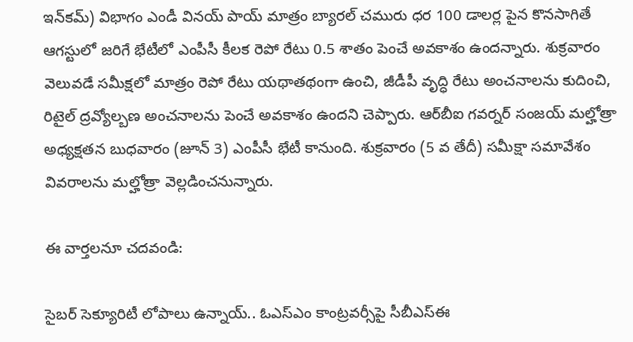ఇన్‌కమ్‌) విభాగం ఎండీ వినయ్‌ పాయ్‌ మాత్రం బ్యారల్‌ చమురు ధర 100 డాలర్ల పైన కొనసాగితే ఆగస్టులో జరిగే భేటీలో ఎంపీసీ కీలక రెపో రేటు 0.5 శాతం పెంచే అవకాశం ఉందన్నారు. శుక్రవారం వెలువడే సమీక్షలో మాత్రం రెపో రేటు యథాతథంగా ఉంచి, జీడీపీ వృద్ధి రేటు అంచనాలను కుదించి, రిటైల్‌ ద్రవ్యోల్బణ అంచనాలను పెంచే అవకాశం ఉందని చెప్పారు. ఆర్‌బీఐ గవర్నర్‌ సంజయ్‌ మల్హోత్రా అధ్యక్షతన బుధవారం (జూన్‌ 3) ఎంపీసీ భేటీ కానుంది. శుక్రవారం (5 వ తేదీ) సమీక్షా సమావేశం వివరాలను మల్హోత్రా వెల్లడించనున్నారు.

ఈ వార్తలనూ చదవండి:

సైబర్ సెక్యూరిటీ లోపాలు ఉన్నాయ్.. ఓఎస్‌ఎం కాంట్రవర్సీపై సీబీఎస్‌ఈ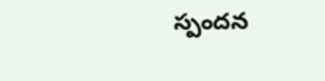స్పందన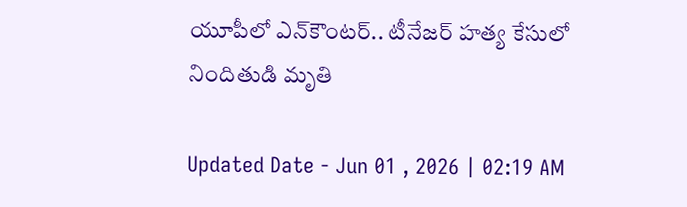యూపీలో ఎన్‌కౌంటర్.. టీనేజర్ హత్య కేసులో నిందితుడి మృతి

Updated Date - Jun 01 , 2026 | 02:19 AM